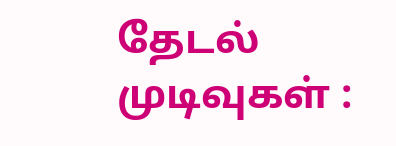தேடல் முடிவுகள் :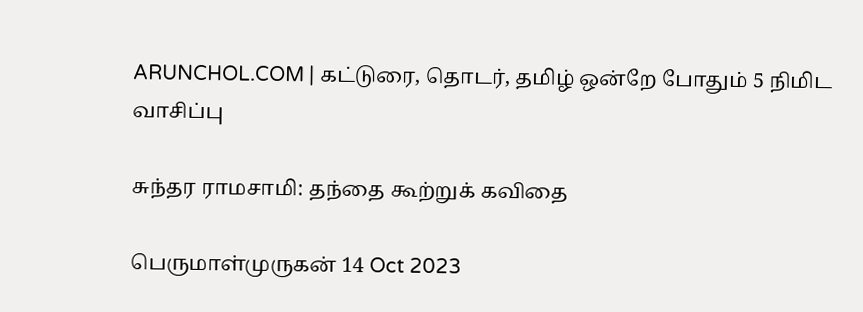ARUNCHOL.COM | கட்டுரை, தொடர், தமிழ் ஒன்றே போதும் 5 நிமிட வாசிப்பு

சுந்தர ராமசாமி: தந்தை கூற்றுக் கவிதை

பெருமாள்முருகன் 14 Oct 2023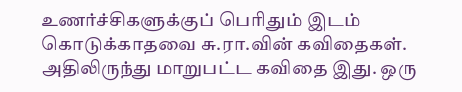உணர்ச்சிகளுக்குப் பெரிதும் இடம் கொடுக்காதவை சு.ரா.வின் கவிதைகள். அதிலிருந்து மாறுபட்ட கவிதை இது. ஒரு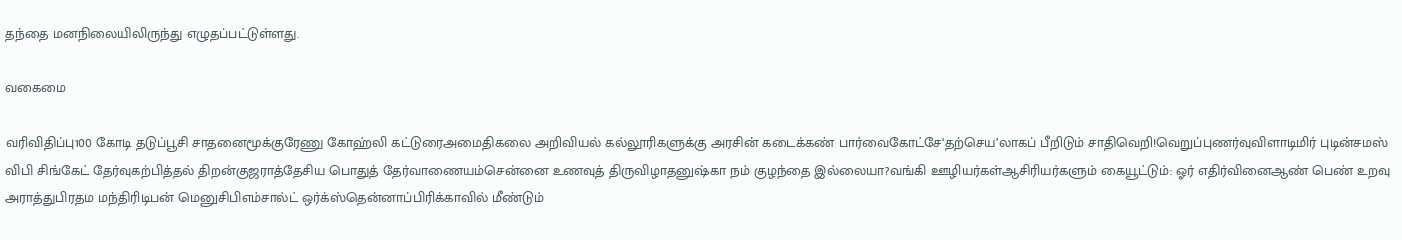தந்தை மனநிலையிலிருந்து எழுதப்பட்டுள்ளது.

வகைமை

வரிவிதிப்பு100 கோடி தடுப்பூசி சாதனைமூக்குரேணு கோஹ்லி கட்டுரைஅமைதிகலை அறிவியல் கல்லூரிகளுக்கு அரசின் கடைக்கண் பார்வைகோட்சே‘தற்செய’லாகப் பீறிடும் சாதிவெறி!வெறுப்புணர்வுவிளாடிமிர் புடின்சமஸ் விபி சிங்கேட் தேர்வுகற்பித்தல் திறன்குஜராத்தேசிய பொதுத் தேர்வாணையம்சென்னை உணவுத் திருவிழாதனுஷ்கா நம் குழந்தை இல்லையா?வங்கி ஊழியர்கள்ஆசிரியர்களும் கையூட்டும்: ஓர் எதிர்வினைஆண் பெண் உறவு அராத்துபிரதம மந்திரிடிபன் மெனுசிபிஎம்சால்ட் ஒர்க்ஸ்தென்னாப்பிரிக்காவில் மீண்டும்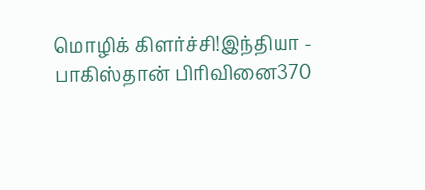மொழிக் கிளர்ச்சி!இந்தியா - பாகிஸ்தான் பிரிவினை370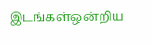இடங்கள்ஒன்றிய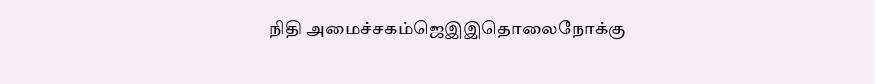நிதி அமைச்சகம்ஜெஇஇதொலைநோக்கு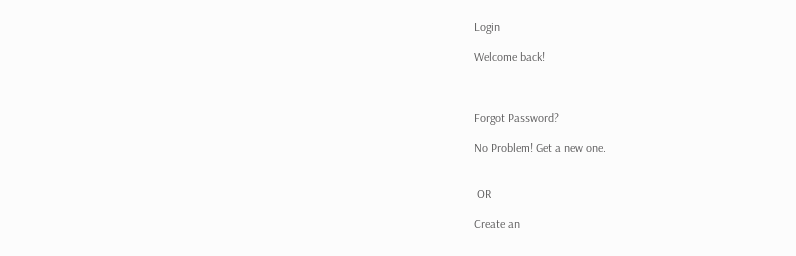Login

Welcome back!



Forgot Password?

No Problem! Get a new one.


 OR

Create an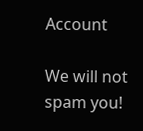Account

We will not spam you!